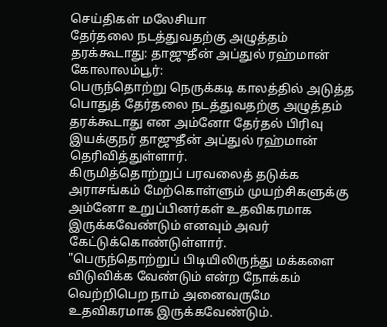செய்திகள் மலேசியா
தேர்தலை நடத்துவதற்கு அழுத்தம் தரக்கூடாது: தாஜுதீன் அப்துல் ரஹ்மான்
கோலாலம்பூர்:
பெருந்தொற்று நெருக்கடி காலத்தில் அடுத்த பொதுத் தேர்தலை நடத்துவதற்கு அழுத்தம் தரக்கூடாது என அம்னோ தேர்தல் பிரிவு இயக்குநர் தாஜுதீன் அப்துல் ரஹ்மான் தெரிவித்துள்ளார்.
கிருமித்தொற்றுப் பரவலைத் தடுக்க அராசங்கம் மேற்கொள்ளும் முயற்சிகளுக்கு அம்னோ உறுப்பினர்கள் உதவிகரமாக இருக்கவேண்டும் எனவும் அவர் கேட்டுக்கொண்டுள்ளார்.
"பெருந்தொற்றுப் பிடியிலிருந்து மக்களை விடுவிக்க வேண்டும் என்ற நோக்கம் வெற்றிபெற நாம் அனைவருமே உதவிகரமாக இருக்கவேண்டும்.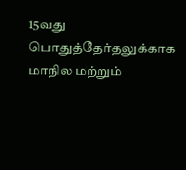15வது பொதுத்தேர்தலுக்காக மாநில மற்றும்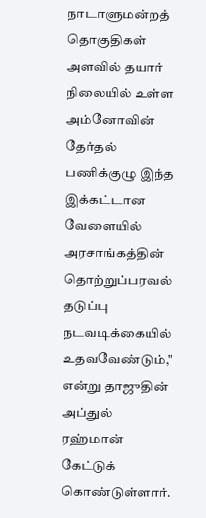நாடாளுமன்றத் தொகுதிகள் அளவில் தயார் நிலையில் உள்ள அம்னோவின் தேர்தல் பணிக்குழு இந்த இக்கட்டான வேளையில் அரசாங்கத்தின் தொற்றுப்பரவல் தடுப்பு நடவடிக்கையில் உதவவேண்டும்," என்று தாஜுதின் அப்துல் ரஹ்மான் கேட்டுக் கொண்டுள்ளார்.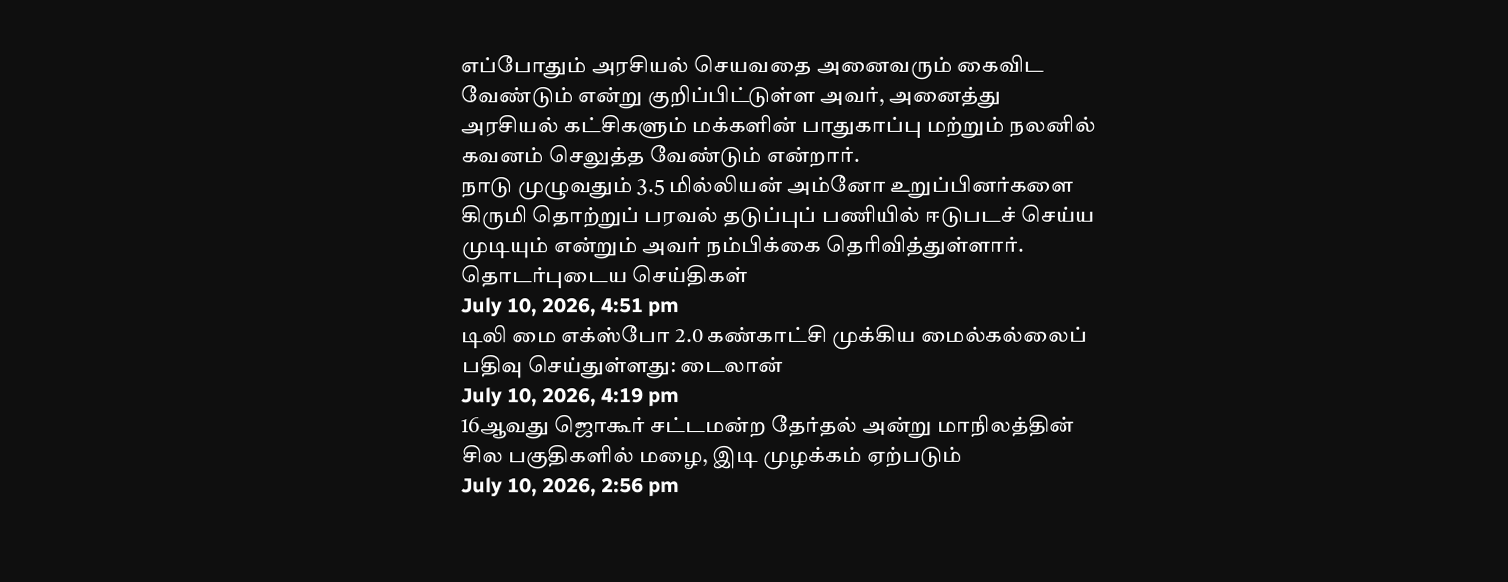எப்போதும் அரசியல் செயவதை அனைவரும் கைவிட வேண்டும் என்று குறிப்பிட்டுள்ள அவர், அனைத்து அரசியல் கட்சிகளும் மக்களின் பாதுகாப்பு மற்றும் நலனில் கவனம் செலுத்த வேண்டும் என்றார்.
நாடு முழுவதும் 3.5 மில்லியன் அம்னோ உறுப்பினர்களை கிருமி தொற்றுப் பரவல் தடுப்புப் பணியில் ஈடுபடச் செய்ய முடியும் என்றும் அவர் நம்பிக்கை தெரிவித்துள்ளார்.
தொடர்புடைய செய்திகள்
July 10, 2026, 4:51 pm
டிலி மை எக்ஸ்போ 2.0 கண்காட்சி முக்கிய மைல்கல்லைப் பதிவு செய்துள்ளது: டைலான்
July 10, 2026, 4:19 pm
16ஆவது ஜொகூர் சட்டமன்ற தேர்தல் அன்று மாநிலத்தின் சில பகுதிகளில் மழை, இடி முழக்கம் ஏற்படும்
July 10, 2026, 2:56 pm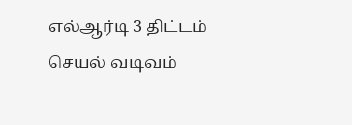எல்ஆர்டி 3 திட்டம் செயல் வடிவம்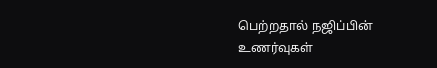பெற்றதால் நஜிப்பின் உணர்வுகள்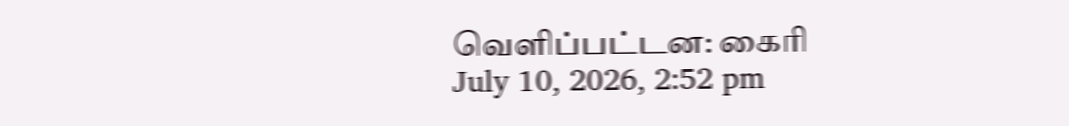வெளிப்பட்டன: கைரி
July 10, 2026, 2:52 pm